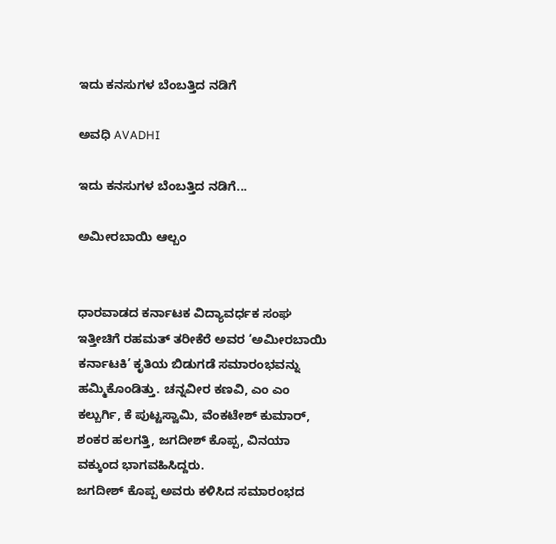ಇದು ಕನಸುಗಳ ಬೆಂಬತ್ತಿದ ನಡಿಗೆ‍

ಅವಧಿ AVADHI

ಇದು ಕನಸುಗಳ ಬೆಂಬತ್ತಿದ ನಡಿಗೆ...

ಅಮೀರಬಾಯಿ ಆಲ್ಬಂ


ಧಾರವಾಡದ ಕರ್ನಾಟಕ ವಿದ್ಯಾವರ್ಧಕ ಸಂಘ ಇತ್ತೀಚಿಗೆ ರಹಮತ್ ತರೀಕೆರೆ ಅವರ ‘ಅಮೀರಬಾಯಿ ಕರ್ನಾಟಕಿ’ ಕೃತಿಯ ಬಿಡುಗಡೆ ಸಮಾರಂಭವನ್ನು ಹಮ್ಮಿಕೊಂಡಿತ್ತು. ಚನ್ನವೀರ ಕಣವಿ, ಎಂ ಎಂ ಕಲ್ಬುರ್ಗಿ, ಕೆ ಪುಟ್ಟಸ್ವಾಮಿ, ವೆಂಕಟೇಶ್ ಕುಮಾರ್, ಶಂಕರ ಹಲಗತ್ತಿ, ಜಗದೀಶ್ ಕೊಪ್ಪ, ವಿನಯಾ ವಕ್ಕುಂದ ಭಾಗವಹಿಸಿದ್ದರು.
ಜಗದೀಶ್ ಕೊಪ್ಪ ಅವರು ಕಳಿಸಿದ ಸಮಾರಂಭದ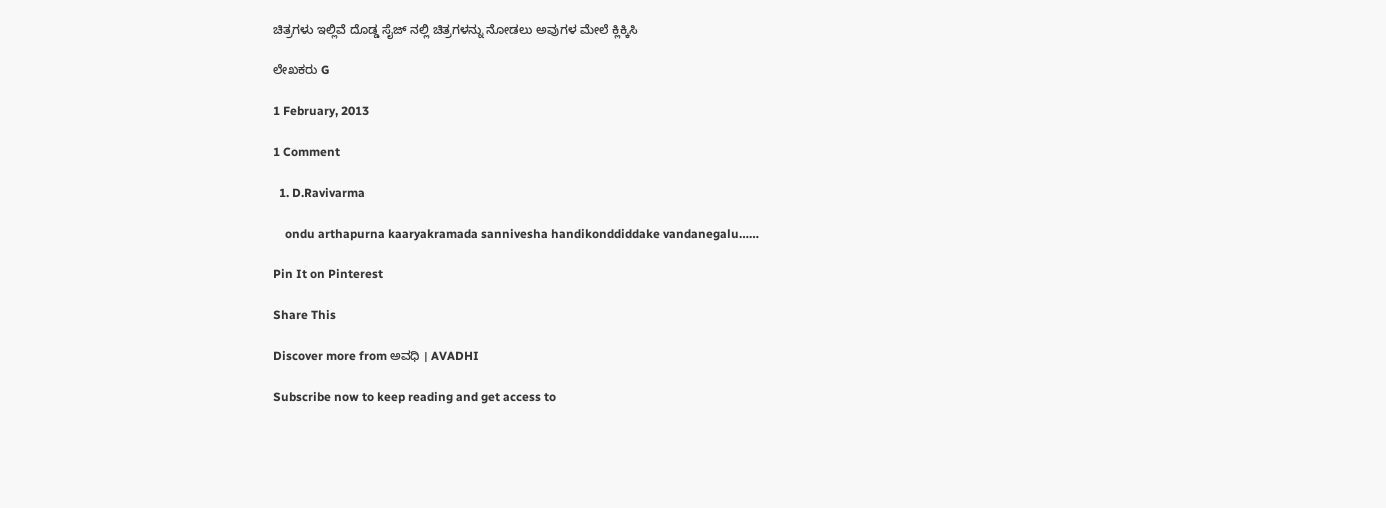ಚಿತ್ರಗಳು ಇಲ್ಲಿವೆ ದೊಡ್ಡ ಸೈಜ್ ನಲ್ಲಿ ಚಿತ್ರಗಳನ್ನು ನೋಡಲು ಅವುಗಳ ಮೇಲೆ ಕ್ಲಿಕ್ಕಿಸಿ

ಲೇಖಕರು G

1 February, 2013

1 Comment

  1. D.Ravivarma

    ondu arthapurna kaaryakramada sannivesha handikonddiddake vandanegalu……

Pin It on Pinterest

Share This

Discover more from ಅವಧಿ । AVADHI

Subscribe now to keep reading and get access to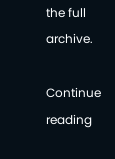the full archive.

Continue reading